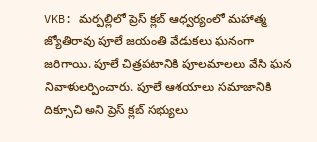VKB: మర్పల్లిలో ప్రెస్ క్లబ్ ఆధ్వర్యంలో మహాత్మ జ్యోతిరావు పూలే జయంతి వేడుకలు ఘనంగా జరిగాయి. పూలే చిత్రపటానికి పూలమాలలు వేసి ఘన నివాళులర్పించారు. పూలే ఆశయాలు సమాజానికి దిక్సూచి అని ప్రెస్ క్లబ్ సభ్యులు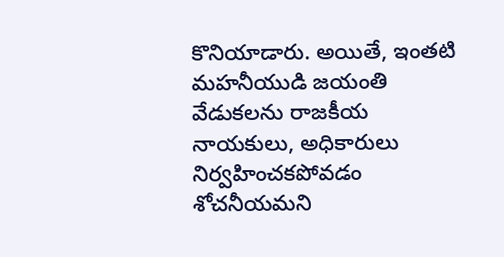కొనియాడారు. అయితే, ఇంతటి మహనీయుడి జయంతి వేడుకలను రాజకీయ నాయకులు, అధికారులు నిర్వహించకపోవడం శోచనీయమని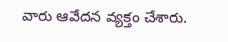వారు ఆవేదన వ్యక్తం చేశారు.